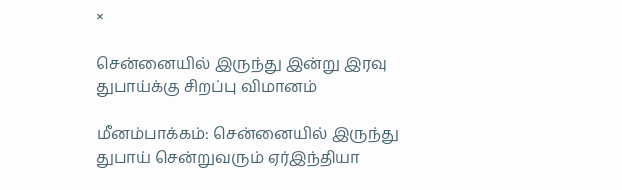×

சென்னையில் இருந்து இன்று இரவு துபாய்க்கு சிறப்பு விமானம்

மீனம்பாக்கம்: சென்னையில் இருந்து துபாய் சென்றுவரும் ஏர்இந்தியா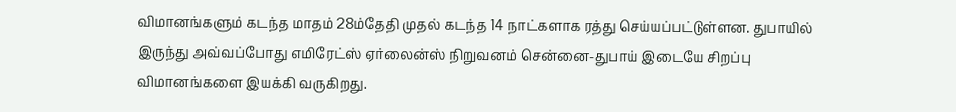விமானங்களும் கடந்த மாதம் 28ம்தேதி முதல் கடந்த 14 நாட்களாக ரத்து செய்யப்பட்டுள்ளன. துபாயில் இருந்து அவ்வப்போது எமிரேட்ஸ் ஏர்லைன்ஸ் நிறுவனம் சென்னை-துபாய் இடையே சிறப்பு விமானங்களை இயக்கி வருகிறது.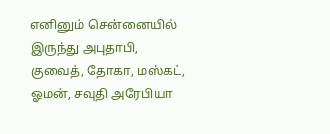எனினும் சென்னையில் இருந்து அபுதாபி, குவைத், தோகா, மஸ்கட், ஓமன், சவுதி அரேபியா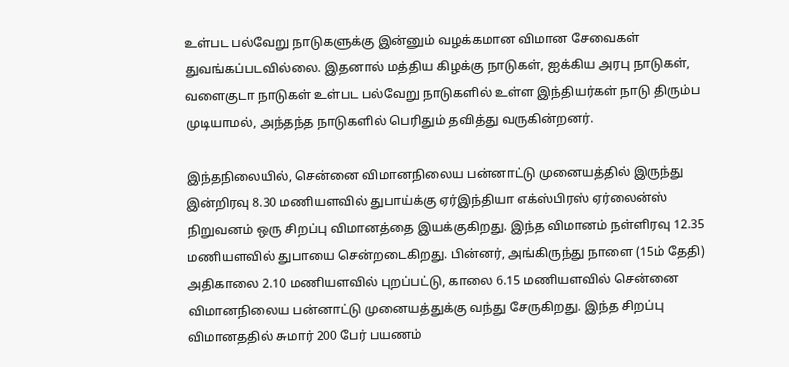உள்பட பல்வேறு நாடுகளுக்கு இன்னும் வழக்கமான விமான சேவைகள் துவங்கப்படவில்லை. இதனால் மத்திய கிழக்கு நாடுகள், ஐக்கிய அரபு நாடுகள், வளைகுடா நாடுகள் உள்பட பல்வேறு நாடுகளில் உள்ள இந்தியர்கள் நாடு திரும்ப முடியாமல், அந்தந்த நாடுகளில் பெரிதும் தவித்து வருகின்றனர்.

இந்தநிலையில், சென்னை விமானநிலைய பன்னாட்டு முனையத்தில் இருந்து இன்றிரவு 8.30 மணியளவில் துபாய்க்கு ஏர்இந்தியா எக்ஸ்பிரஸ் ஏர்லைன்ஸ் நிறுவனம் ஒரு சிறப்பு விமானத்தை இயக்குகிறது. இந்த விமானம் நள்ளிரவு 12.35 மணியளவில் துபாயை சென்றடைகிறது. பின்னர், அங்கிருந்து நாளை (15ம் தேதி) அதிகாலை 2.10 மணியளவில் புறப்பட்டு, காலை 6.15 மணியளவில் சென்னை விமானநிலைய பன்னாட்டு முனையத்துக்கு வந்து சேருகிறது. இந்த சிறப்பு விமானததில் சுமார் 200 பேர் பயணம்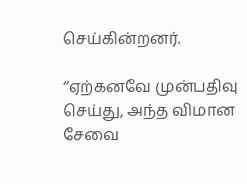செய்கின்றனர்.

‘’ஏற்கனவே முன்பதிவு செய்து, அந்த விமான சேவை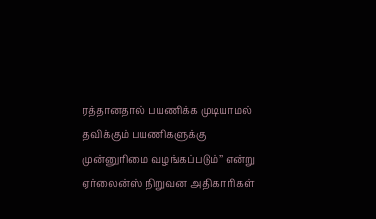ரத்தானதால் பயணிக்க முடியாமல் தவிக்கும் பயணிகளுக்கு முன்னுரிமை வழங்கப்படும்’’ என்று ஏர்லைன்ஸ் நிறுவன அதிகாரிகள்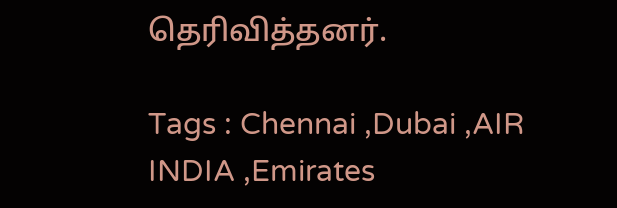தெரிவித்தனர்.

Tags : Chennai ,Dubai ,AIR INDIA ,Emirates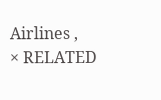Airlines ,
× RELATED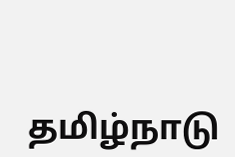தமிழ்நாடு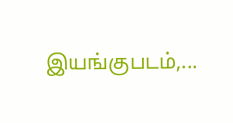இயங்குபடம்,...